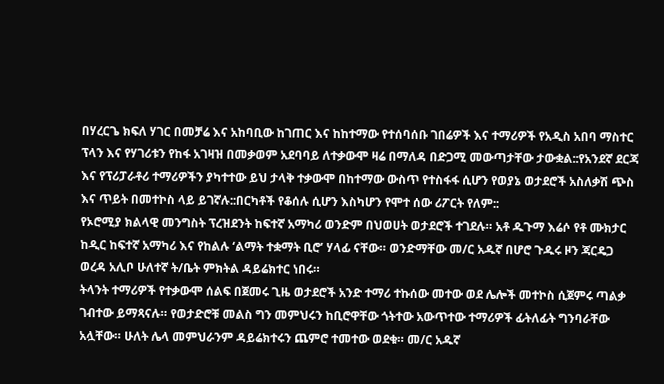በሃረርጌ ክፍለ ሃገር በመቻሬ እና አከባቢው ከገጠር እና ከከተማው የተሰባሰቡ ገበሬዎች እና ተማሪዎች የአዲስ አበባ ማስተር ፕላን እና የሃገሪቱን የከፋ አገዛዝ በመቃወም አደባባይ ለተቃውሞ ዛሬ በማለዳ በድጋሚ መውጣታቸው ታውቋል::የአንደኛ ደርጃ እና የፕሪፓራቶሪ ተማሪዎችን ያካተተው ይህ ታላቅ ተቃውሞ በከተማው ውስጥ የተስፋፋ ሲሆን የወያኔ ወታደሮች አስለቃሽ ጭስ እና ጥይት በመተኮስ ላይ ይገኛሉ::በርካቶች የቆሰሉ ሲሆን እስካሆን የሞተ ሰው ሪፖርት የለም::
የኦሮሚያ ክልላዊ መንግስት ፕረዝደንት ከፍተኛ አማካሪ ወንድም በህወሀት ወታደሮች ተገደሉ። አቶ ዱጉማ እሬሶ የቶ ሙክታር ከዲር ከፍተኛ አማካሪ እና የከልሉ ‘ልማት ተቋማት ቢሮ’ ሃላፊ ናቸው። ወንድማቸው መ/ር አዱኛ በሆሮ ጉዱሩ ዞን ጃርዴጋ ወረዳ አሊቦ ሁለተኛ ት/ቤት ምክትል ዳይሬክተር ነበሩ።
ትላንት ተማሪዎች የተቃውሞ ሰልፍ በጀመሩ ጊዜ ወታደሮች አንድ ተማሪ ተኩሰው መተው ወደ ሌሎች መተኮስ ሲጀምሩ ጣልቃ ገብተው ይማጻናሉ። የወታድሮቹ መልስ ግን መምህሩን ከቢሮዋቸው ጎትተው አውጥተው ተማሪዎች ፊትለፊት ግንባራቸው አሏቸው። ሁለት ሌላ መምህራንም ዳይሬክተሩን ጨምሮ ተመተው ወደቁ። መ/ር አዱኛ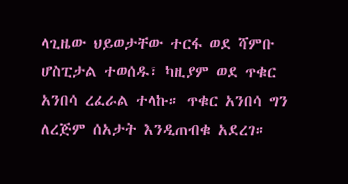ላጊዜው ህይወታቸው ተርፋ ወደ ሻምቡ ሆስፒታል ተወሰዱ፣ ካዚያም ወደ ጥቁር አንበሳ ረፈራል ተላኩ። ጥቁር አንበሳ ግን ለረጅም ሰአታት እንዲጠብቁ አደረገ።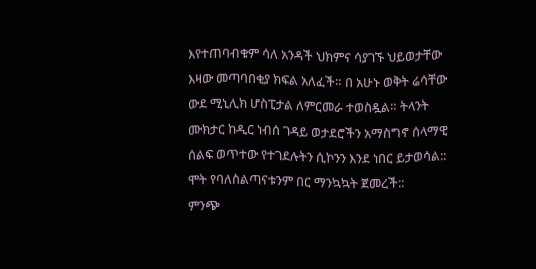እየተጠባብቁም ሳለ አንዳች ህክምና ሳያገኙ ህይወታቸው እዛው መጣባበቂያ ክፍል አለፈች። በ አሁኑ ወቅት ሬሳቸው ውደ ሚኒሊክ ሆስፒታል ለምርመራ ተወስዷል። ትላንት ሙክታር ከዲር ነብሰ ገዳይ ወታደሮችን አማስግኖ ሰላማዊ ሰልፍ ወጥተው የተገደሉትን ሲኮንን እንደ ነበር ይታወሳል:: ሞት የባለስልጣናቱንም በር ማንኳኳት ጀመረች::
ምንጭ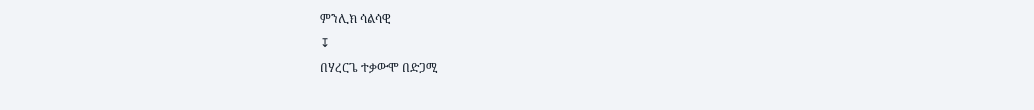ምንሊክ ሳልሳዊ
↧
በሃረርጌ ተቃውሞ በድጋሚ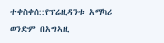ተቀስቀሰ::የፕሬዚዳንቱ አማካሪ ወንድም በአግኣዚ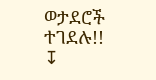ወታደሮች ተገደሉ!!
↧